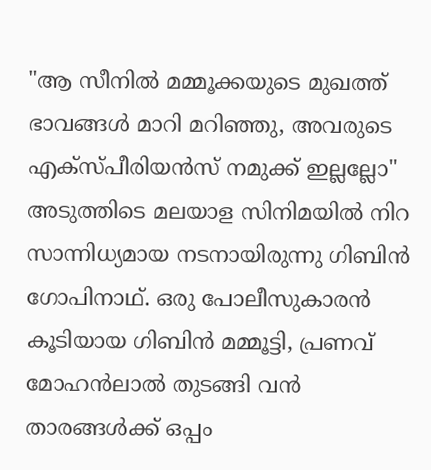"ആ സീനിൽ മമ്മൂക്കയുടെ മുഖത്ത് ഭാവങ്ങൾ മാറി മറിഞ്ഞു, അവരുടെ എക്സ്പീരിയൻസ് നമുക്ക് ഇല്ലല്ലോ"
അടുത്തിടെ മലയാള സിനിമയിൽ നിറ സാന്നിധ്യമായ നടനായിരുന്നു ഗിബിൻ ഗോപിനാഥ്. ഒരു പോലീസുകാരൻ കൂടിയായ ഗിബിൻ മമ്മൂട്ടി, പ്രണവ് മോഹൻലാൽ തുടങ്ങി വൻ താരങ്ങൾക്ക് ഒപ്പം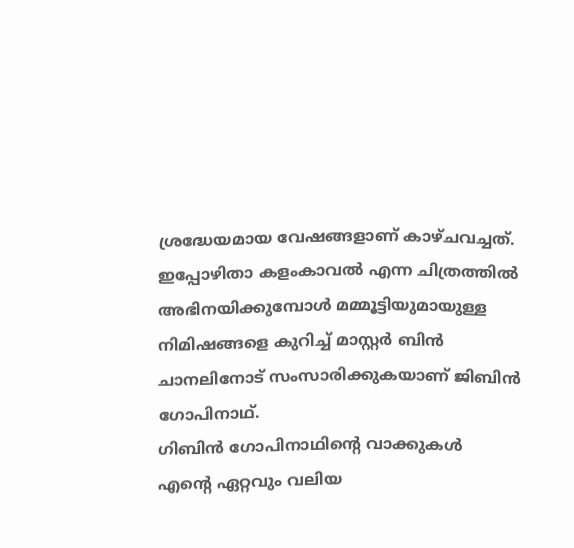ശ്രദ്ധേയമായ വേഷങ്ങളാണ് കാഴ്ചവച്ചത്. ഇപ്പോഴിതാ കളംകാവൽ എന്ന ചിത്രത്തിൽ അഭിനയിക്കുമ്പോൾ മമ്മൂട്ടിയുമായുള്ള നിമിഷങ്ങളെ കുറിച്ച് മാസ്റ്റർ ബിൻ ചാനലിനോട് സംസാരിക്കുകയാണ് ജിബിൻ ഗോപിനാഥ്.
ഗിബിൻ ഗോപിനാഥിന്റെ വാക്കുകൾ
എന്റെ ഏറ്റവും വലിയ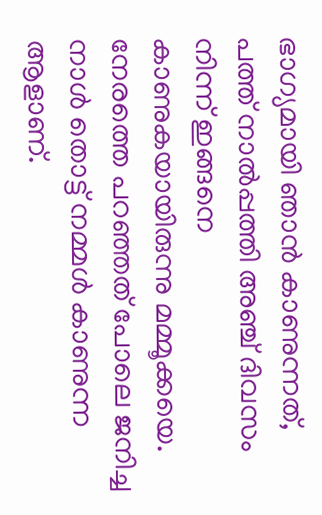ഭാഗ്യമായി ഞാൻ കാണുന്നത്, പത്ത് നാൽപ്പത്തി അഞ്ച് ദിവസം നിന്ന് ഇങ്ങനെ കാണുകയായിരുന്നു മമ്മൂക്കയെ. നേരത്തെ പറഞ്ഞത് പോലെ ജനിച്ച നാൾ തൊട്ട് നമ്മൾ കാണുന്ന ആളാണ്.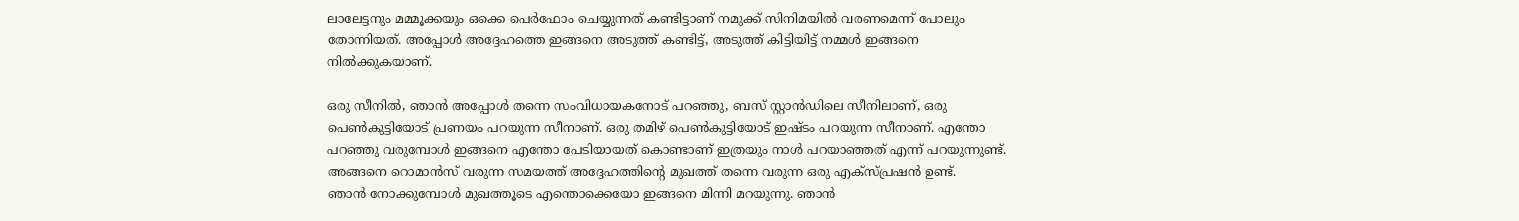ലാലേട്ടനും മമ്മൂക്കയും ഒക്കെ പെർഫോം ചെയ്യുന്നത് കണ്ടിട്ടാണ് നമുക്ക് സിനിമയിൽ വരണമെന്ന് പോലും തോന്നിയത്. അപ്പോൾ അദ്ദേഹത്തെ ഇങ്ങനെ അടുത്ത് കണ്ടിട്ട്, അടുത്ത് കിട്ടിയിട്ട് നമ്മൾ ഇങ്ങനെ നിൽക്കുകയാണ്.

ഒരു സീനിൽ, ഞാൻ അപ്പോൾ തന്നെ സംവിധായകനോട് പറഞ്ഞു, ബസ് സ്റ്റാൻഡിലെ സീനിലാണ്, ഒരു പെൺകുട്ടിയോട് പ്രണയം പറയുന്ന സീനാണ്. ഒരു തമിഴ് പെൺകുട്ടിയോട് ഇഷ്ടം പറയുന്ന സീനാണ്. എന്തോ പറഞ്ഞു വരുമ്പോൾ ഇങ്ങനെ എന്തോ പേടിയായത് കൊണ്ടാണ് ഇത്രയും നാൾ പറയാഞ്ഞത് എന്ന് പറയുന്നുണ്ട്. അങ്ങനെ റൊമാൻസ് വരുന്ന സമയത്ത് അദ്ദേഹത്തിന്റെ മുഖത്ത് തന്നെ വരുന്ന ഒരു എക്സ്പ്രഷൻ ഉണ്ട്.
ഞാൻ നോക്കുമ്പോൾ മുഖത്തൂടെ എന്തൊക്കെയോ ഇങ്ങനെ മിന്നി മറയുന്നു. ഞാൻ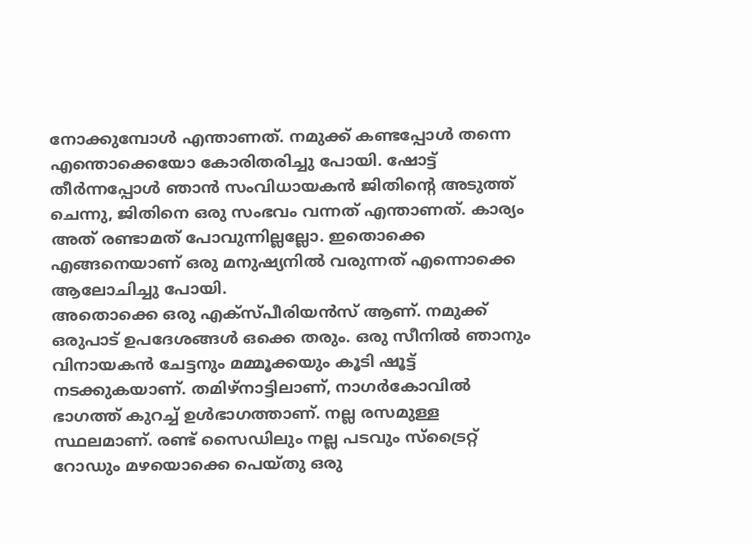നോക്കുമ്പോൾ എന്താണത്. നമുക്ക് കണ്ടപ്പോൾ തന്നെ എന്തൊക്കെയോ കോരിതരിച്ചു പോയി. ഷോട്ട് തീർന്നപ്പോൾ ഞാൻ സംവിധായകൻ ജിതിന്റെ അടുത്ത് ചെന്നു, ജിതിനെ ഒരു സംഭവം വന്നത് എന്താണത്. കാര്യം അത് രണ്ടാമത് പോവുന്നില്ലല്ലോ. ഇതൊക്കെ എങ്ങനെയാണ് ഒരു മനുഷ്യനിൽ വരുന്നത് എന്നൊക്കെ ആലോചിച്ചു പോയി.
അതൊക്കെ ഒരു എക്സ്പീരിയൻസ് ആണ്. നമുക്ക് ഒരുപാട് ഉപദേശങ്ങൾ ഒക്കെ തരും. ഒരു സീനിൽ ഞാനും വിനായകൻ ചേട്ടനും മമ്മൂക്കയും കൂടി ഷൂട്ട് നടക്കുകയാണ്. തമിഴ്നാട്ടിലാണ്, നാഗർകോവിൽ ഭാഗത്ത് കുറച്ച് ഉൾഭാഗത്താണ്. നല്ല രസമുള്ള സ്ഥലമാണ്. രണ്ട് സൈഡിലും നല്ല പടവും സ്ട്രൈറ്റ് റോഡും മഴയൊക്കെ പെയ്തു ഒരു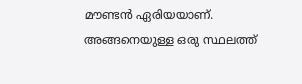മൗണ്ടൻ ഏരിയയാണ്.
അങ്ങനെയുള്ള ഒരു സ്ഥലത്ത്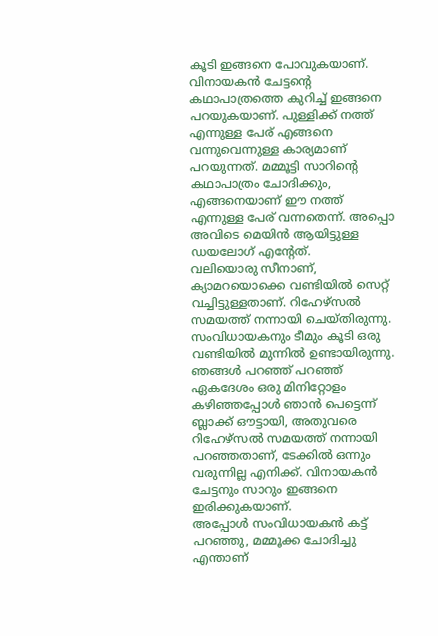കൂടി ഇങ്ങനെ പോവുകയാണ്. വിനായകൻ ചേട്ടന്റെ കഥാപാത്രത്തെ കുറിച്ച് ഇങ്ങനെ പറയുകയാണ്. പുള്ളിക്ക് നത്ത് എന്നുള്ള പേര് എങ്ങനെ വന്നുവെന്നുള്ള കാര്യമാണ് പറയുന്നത്. മമ്മൂട്ടി സാറിന്റെ കഥാപാത്രം ചോദിക്കും, എങ്ങനെയാണ് ഈ നത്ത് എന്നുള്ള പേര് വന്നതെന്ന്. അപ്പൊ അവിടെ മെയിൻ ആയിട്ടുള്ള ഡയലോഗ് എന്റേത്.
വലിയൊരു സീനാണ്, ക്യാമറയൊക്കെ വണ്ടിയിൽ സെറ്റ് വച്ചിട്ടുള്ളതാണ്. റിഹേഴ്സൽ സമയത്ത് നന്നായി ചെയ്തിരുന്നു. സംവിധായകനും ടീമും കൂടി ഒരു വണ്ടിയിൽ മുന്നിൽ ഉണ്ടായിരുന്നു. ഞങ്ങൾ പറഞ്ഞ് പറഞ്ഞ് ഏകദേശം ഒരു മിനിറ്റോളം കഴിഞ്ഞപ്പോൾ ഞാൻ പെട്ടെന്ന് ബ്ലാക്ക് ഔട്ടായി, അതുവരെ റിഹേഴ്സൽ സമയത്ത് നന്നായി പറഞ്ഞതാണ്, ടേക്കിൽ ഒന്നും വരുന്നില്ല എനിക്ക്. വിനായകൻ ചേട്ടനും സാറും ഇങ്ങനെ ഇരിക്കുകയാണ്.
അപ്പോൾ സംവിധായകൻ കട്ട് പറഞ്ഞു, മമ്മൂക്ക ചോദിച്ചു എന്താണ്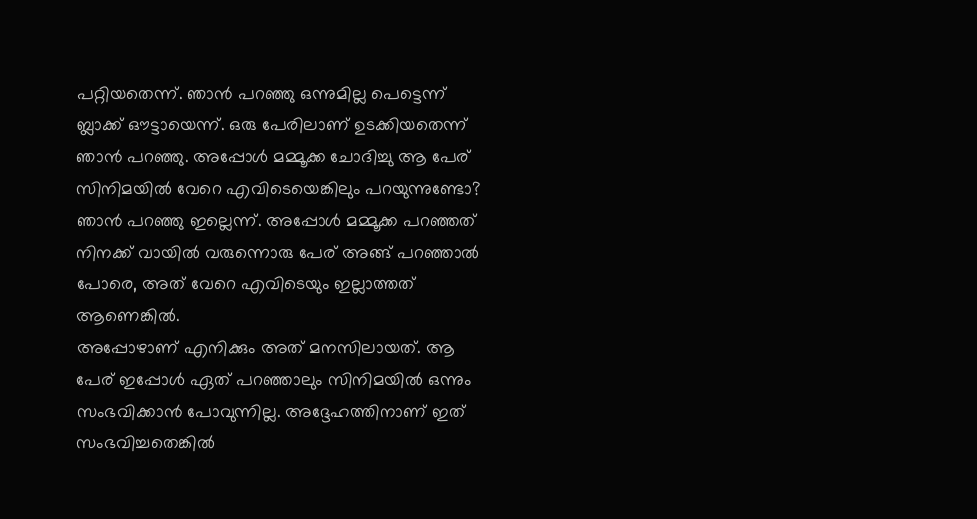പറ്റിയതെന്ന്. ഞാൻ പറഞ്ഞു ഒന്നുമില്ല പെട്ടെന്ന് ബ്ലാക്ക് ഔട്ടായെന്ന്. ഒരു പേരിലാണ് ഉടക്കിയതെന്ന് ഞാൻ പറഞ്ഞു. അപ്പോൾ മമ്മൂക്ക ചോദിച്ചു ആ പേര് സിനിമയിൽ വേറെ എവിടെയെങ്കിലും പറയുന്നുണ്ടോ? ഞാൻ പറഞ്ഞു ഇല്ലെന്ന്. അപ്പോൾ മമ്മൂക്ക പറഞ്ഞത് നിനക്ക് വായിൽ വരുന്നൊരു പേര് അങ്ങ് പറഞ്ഞാൽ പോരെ, അത് വേറെ എവിടെയും ഇല്ലാത്തത് ആണെങ്കിൽ.
അപ്പോഴാണ് എനിക്കും അത് മനസിലായത്. ആ പേര് ഇപ്പോൾ ഏത് പറഞ്ഞാലും സിനിമയിൽ ഒന്നും സംഭവിക്കാൻ പോവുന്നില്ല. അദ്ദേഹത്തിനാണ് ഇത് സംഭവിച്ചതെങ്കിൽ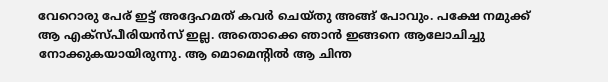വേറൊരു പേര് ഇട്ട് അദ്ദേഹമത് കവർ ചെയ്തു അങ്ങ് പോവും. പക്ഷേ നമുക്ക് ആ എക്സ്പീരിയൻസ് ഇല്ല. അതൊക്കെ ഞാൻ ഇങ്ങനെ ആലോചിച്ചു നോക്കുകയായിരുന്നു. ആ മൊമെന്റിൽ ആ ചിന്ത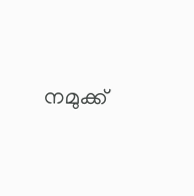നമുക്ക്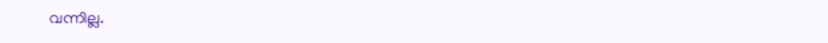വന്നില്ല.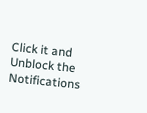Click it and Unblock the Notifications